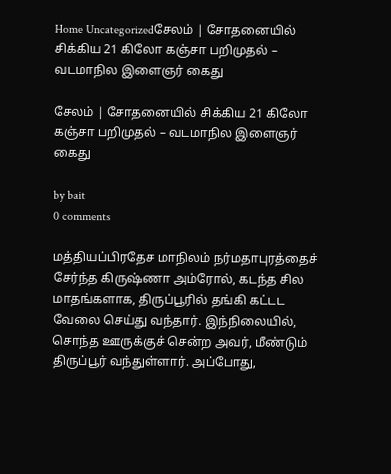Home Uncategorizedசேலம் | சோதனையில் சிக்கிய 21 கிலோ கஞ்சா பறிமுதல் – வடமாநில இளைஞர் கைது

சேலம் | சோதனையில் சிக்கிய 21 கிலோ கஞ்சா பறிமுதல் – வடமாநில இளைஞர் கைது

by bait
0 comments

மத்தியப்பிரதேச மாநிலம் நர்மதாபுரத்தைச் சேர்ந்த கிருஷ்ணா அம்ரோல், கடந்த சில மாதங்களாக, திருப்பூரில் தங்கி கட்டட வேலை செய்து வந்தார். இந்நிலையில், சொந்த ஊருக்குச் சென்ற அவர், மீண்டும் திருப்பூர் வந்துள்ளார். அப்போது,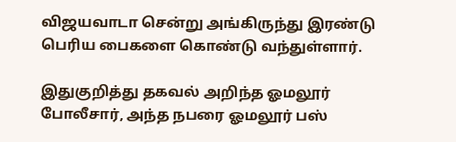விஜயவாடா சென்று அங்கிருந்து இரண்டு பெரிய பைகளை கொண்டு வந்துள்ளார்.

இதுகுறித்து தகவல் அறிந்த ஓமலூர் போலீசார், அந்த நபரை ஓமலூர் பஸ்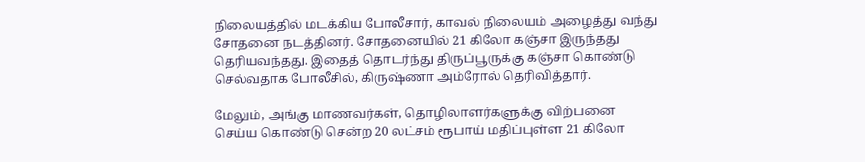நிலையத்தில் மடக்கிய போலீசார், காவல் நிலையம் அழைத்து வந்து சோதனை நடத்தினர். சோதனையில் 21 கிலோ கஞ்சா இருந்தது தெரியவந்தது. இதைத் தொடர்ந்து திருப்பூருக்கு கஞ்சா கொண்டு செல்வதாக போலீசில், கிருஷ்ணா அம்ரோல் தெரிவித்தார்.

மேலும், அங்கு மாணவர்கள், தொழிலாளர்களுக்கு விற்பனை செய்ய கொண்டு சென்ற 20 லட்சம் ரூபாய் மதிப்புள்ள 21 கிலோ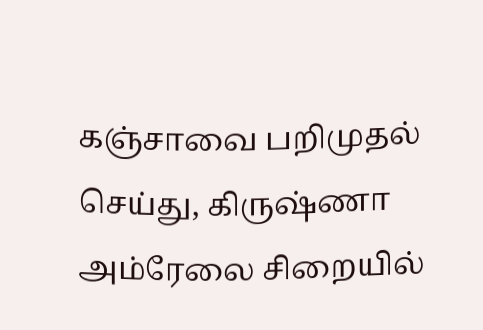கஞ்சாவை பறிமுதல் செய்து, கிருஷ்ணா அம்ரேலை சிறையில்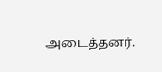அடைத்தனர்.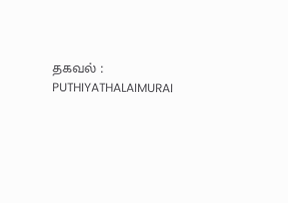தகவல் : PUTHIYATHALAIMURAI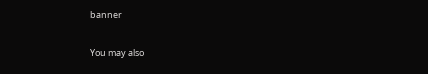banner

You may also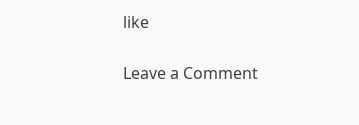like

Leave a Comment